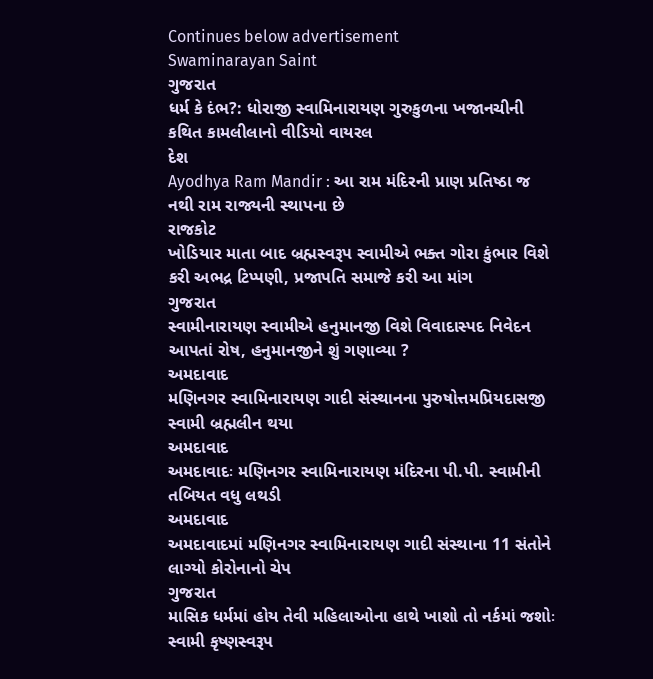Continues below advertisement
Swaminarayan Saint
ગુજરાત
ધર્મ કે દંભ?: ધોરાજી સ્વામિનારાયણ ગુરુકુળના ખજાનચીની કથિત કામલીલાનો વીડિયો વાયરલ
દેશ
Ayodhya Ram Mandir : આ રામ મંદિરની પ્રાણ પ્રતિષ્ઠા જ નથી રામ રાજ્યની સ્થાપના છે
રાજકોટ
ખોડિયાર માતા બાદ બ્રહ્મસ્વરૂપ સ્વામીએ ભક્ત ગોરા કુંભાર વિશે કરી અભદ્ર ટિપ્પણી, પ્રજાપતિ સમાજે કરી આ માંગ
ગુજરાત
સ્વામીનારાયણ સ્વામીએ હનુમાનજી વિશે વિવાદાસ્પદ નિવેદન આપતાં રોષ, હનુમાનજીને શું ગણાવ્યા ?
અમદાવાદ
મણિનગર સ્વામિનારાયણ ગાદી સંસ્થાનના પુરુષોત્તમપ્રિયદાસજી સ્વામી બ્રહ્મલીન થયા
અમદાવાદ
અમદાવાદઃ મણિનગર સ્વામિનારાયણ મંદિરના પી.પી. સ્વામીની તબિયત વધુ લથડી
અમદાવાદ
અમદાવાદમાં મણિનગર સ્વામિનારાયણ ગાદી સંસ્થાના 11 સંતોને લાગ્યો કોરોનાનો ચેપ
ગુજરાત
માસિક ધર્મમાં હોય તેવી મહિલાઓના હાથે ખાશો તો નર્કમાં જશોઃ સ્વામી કૃષ્ણસ્વરૂપ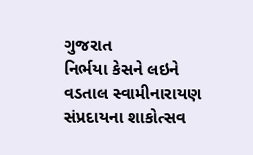ગુજરાત
નિર્ભયા કેસને લઇને વડતાલ સ્વામીનારાયણ સંપ્રદાયના શાકોત્સવ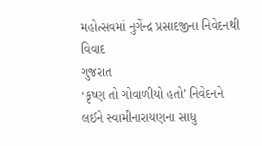મહોત્સવમાં નુગેંન્દ્ર પ્રસાદજીના નિવેદનથી વિવાદ
ગુજરાત
‘કૃષ્ણ તો ગોવાળીયો હતો’ નિવેદનને લઈને સ્વામીનારાયણના સાધુ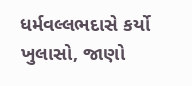ધર્મવલ્લભદાસે કર્યો ખુલાસો, જાણો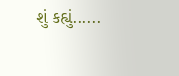શું કહ્યું......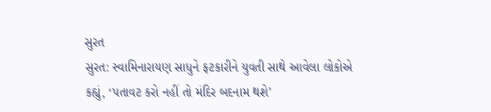સુરત
સુરત: સ્વામિનારાયણ સાધુને ફટકારીને યુવતી સાથે આવેલા લોકોએ કહ્યું, ‘પતાવટ કરો નહીં તો મંદિર બદનામ થશે’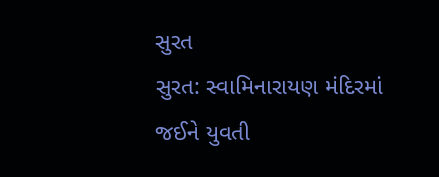સુરત
સુરત: સ્વામિનારાયણ મંદિરમાં જઈને યુવતી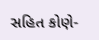સહિત કોણે-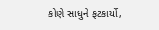કોણે સાધુને ફટકાર્યો,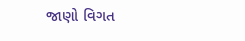જાણો વિગત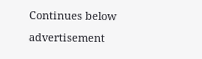Continues below advertisement